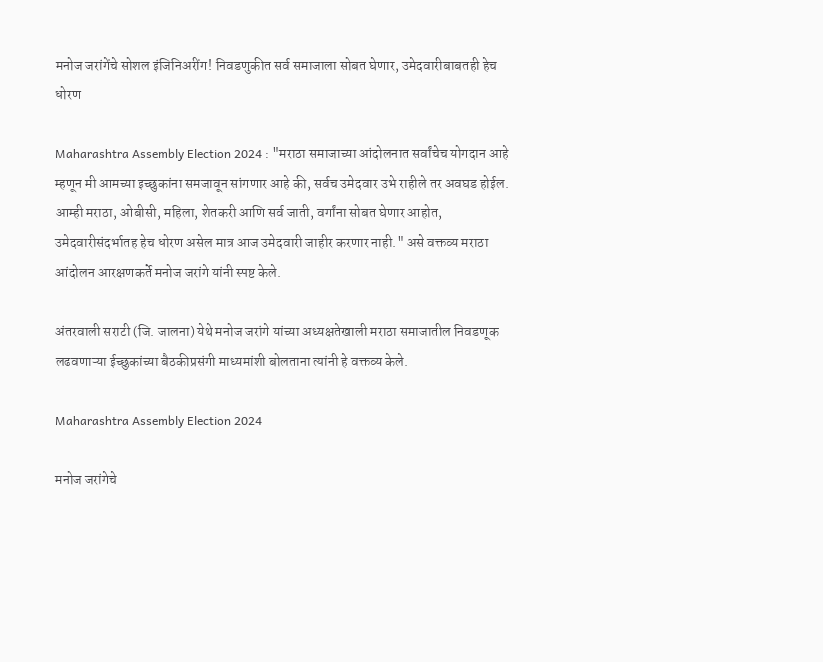मनोज जरांगेंचे सोशल इंजिनिअरींग! निवडणुकीत सर्व समाजाला सोबत घेणार, उमेदवारीबाबतही हेच धोरण

Maharashtra Assembly Election 2024 : "मराठा समाजाच्या आंदोलनात सर्वांचेच योगदान आहे म्हणून मी आमच्या इच्छुकांना समजावून सांगणार आहे की, सर्वच उमेदवार उभे राहीले तर अवघड होईल. आम्ही मराठा, ओबीसी, महिला, शेतकरी आणि सर्व जाती, वर्गांना सोबत घेणार आहोत, उमेदवारीसंदर्भातह हेच धोरण असेल मात्र आज उमेदवारी जाहीर करणार नाही." असे वक्तव्य मराठा आंदोलन आरक्षणकर्ते मनोज जरांगे यांनी स्पष्ट केले.

अंतरवाली सराटी (जि. जालना) येथे मनोज जरांगे यांच्या अध्यक्षतेखाली मराठा समाजातील निवडणूक लढवणाऱ्या ईच्छुकांच्या बैठकीप्रसंगी माध्यमांशी बोलताना त्यांनी हे वक्तव्य केले.

Maharashtra Assembly Election 2024

मनोज जरांगेचे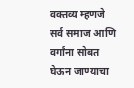वक्तव्य म्हणजे सर्व समाज आणि वर्गांना सोबत घेऊन जाण्याचा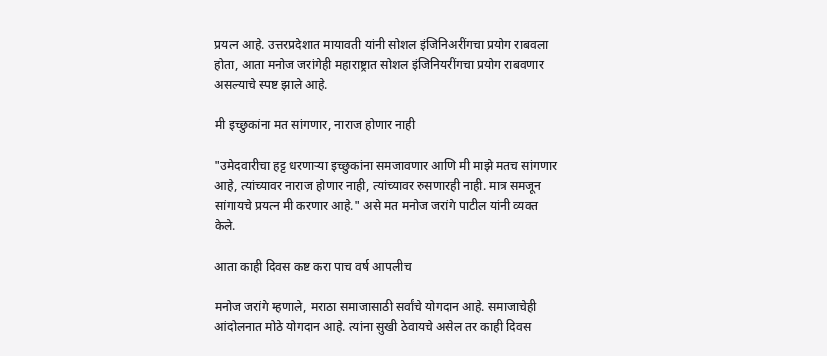प्रयत्न आहे. उत्तरप्रदेशात मायावती यांनी सोशल इंजिनिअरींगचा प्रयोग राबवला होता, आता मनोज जरांगेही महाराष्ट्रात सोशल इंजिनियरींगचा प्रयोग राबवणार असल्याचे स्पष्ट झाले आहे.

मी इच्छुकांना मत सांगणार, नाराज होणार नाही

"उमेदवारीचा हट्ट धरणाऱ्या इच्छुकांना समजावणार आणि मी माझे मतच सांगणार आहे, त्यांच्यावर नाराज होणार नाही, त्यांच्यावर रुसणारही नाही. मात्र समजून सांगायचे प्रयत्न मी करणार आहे." असे मत मनोज जरांगे पाटील यांनी व्यक्त केले.

आता काही दिवस कष्ट करा पाच वर्ष आपलीच

मनोज जरांगे म्हणाले, मराठा समाजासाठी सर्वांचे योगदान आहे. समाजाचेही आंदोलनात मोठे योगदान आहे. त्यांना सुखी ठेवायचे असेल तर काही दिवस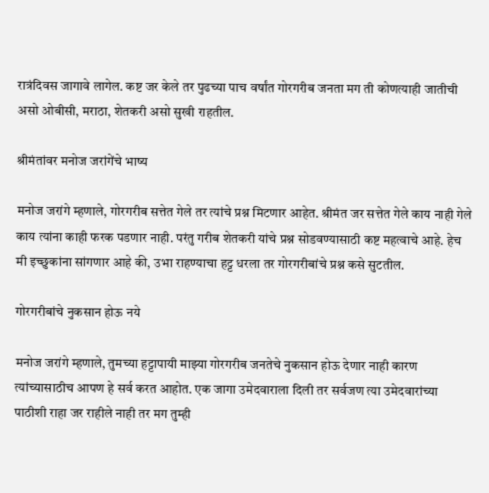रात्रंदिवस जागावे लागेल. कष्ट जर केले तर पुढच्या पाच वर्षांत गोरगरीब जनता मग ती कोणत्याही जातीची असो ओबीसी, मराठा, शेतकरी असो सुखी राहतील.

श्रीमंतांवर मनोज जरांगेंचे भाष्य

मनोज जरांगे म्हणाले, गोरगरीब सत्तेत गेले तर त्यांचे प्रश्न मिटणार आहेत. श्रीमंत जर सत्तेत गेले काय नाही गेले काय त्यांना काही फरक पडणार नाही. परंतु गरीब शेतकरी यांचे प्रश्न सोडवण्यासाठी कष्ट महत्वाचे आहे. हेच मी इच्छुकांना सांगणार आहे की, उभा राहण्याचा हट्ट धरला तर गोरगरीबांचे प्रश्न कसे सुटतील.

गोरगरीबांचे नुकसान होऊ नये

मनोज जरांगे म्हणाले, तुमच्या हट्टापायी माझ्या गोरगरीब जनतेचे नुकसान होऊ देणार नाही कारण त्यांच्यासाठीच आपण हे सर्व करत आहोत. एक जागा उमेदवाराला दिली तर सर्वजण त्या उमेदवारांच्या पाठीशी राहा जर राहीले नाही तर मग तुम्ही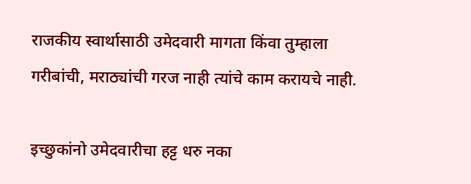राजकीय स्वार्थासाठी उमेदवारी मागता किंवा तुम्हाला गरीबांची, मराठ्यांची गरज नाही त्यांचे काम करायचे नाही.

इच्छुकांनो उमेदवारीचा हट्ट धरु नका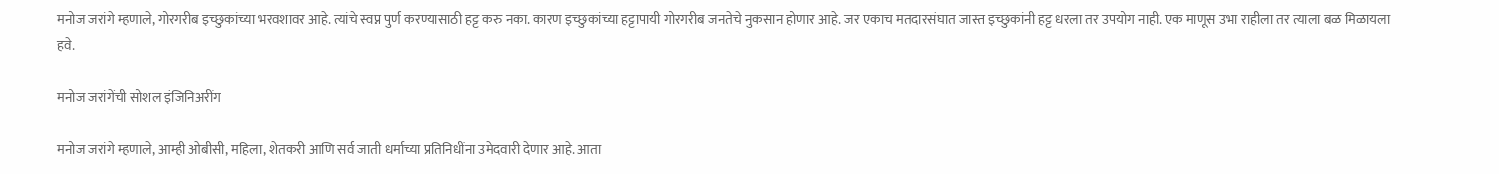मनोज जरांगे म्हणाले, गोरगरीब इच्छुकांच्या भरवशावर आहे. त्यांचे स्वप्न पुर्ण करण्यासाठी हट्ट करु नका. कारण इच्छुकांच्या हट्टापायी गोरगरीब जनतेचे नुकसान होणार आहे. जर एकाच मतदारसंघात जास्त इच्छुकांनी हट्ट धरला तर उपयोग नाही. एक माणूस उभा राहीला तर त्याला बळ मिळायला हवे.

मनोज जरांगेंची सोशल इंजिनिअरींग

मनोज जरांगे म्हणाले, आम्ही ओबीसी, महिला, शेतकरी आणि सर्व जाती धर्माच्या प्रतिनिधींना उमेदवारी देणार आहे. आता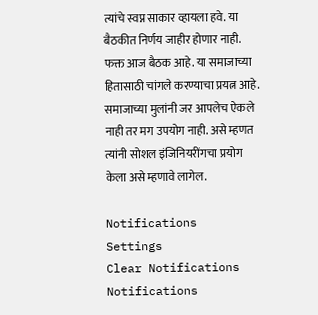त्यांचे स्वप्न साकार व्हायला हवे. या बैठकीत निर्णय जाहीर होणार नाही. फक्त आज बैठक आहे. या समाजाच्या हितासाठी चांगले करण्याचा प्रयत्न आहे. समाजाच्या मुलांनी जर आपलेच ऐकले नाही तर मग उपयोग नाही. असे म्हणत त्यांनी सोशल इंजिनियरींगचा प्रयोग केला असे म्हणावे लागेल.

Notifications
Settings
Clear Notifications
Notifications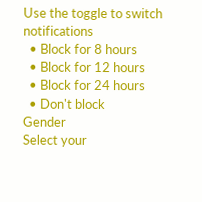Use the toggle to switch notifications
  • Block for 8 hours
  • Block for 12 hours
  • Block for 24 hours
  • Don't block
Gender
Select your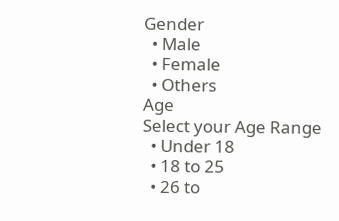Gender
  • Male
  • Female
  • Others
Age
Select your Age Range
  • Under 18
  • 18 to 25
  • 26 to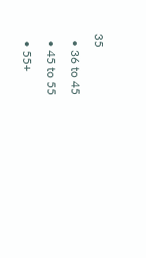35
  • 36 to 45
  • 45 to 55
  • 55+